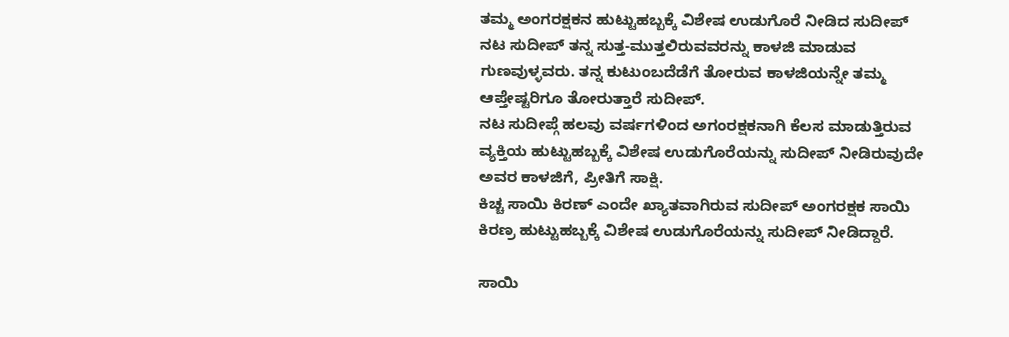ತಮ್ಮ ಅಂಗರಕ್ಷಕನ ಹುಟ್ಟುಹಬ್ಬಕ್ಕೆ ವಿಶೇಷ ಉಡುಗೊರೆ ನೀಡಿದ ಸುದೀಪ್
ನಟ ಸುದೀಪ್ ತನ್ನ ಸುತ್ತ-ಮುತ್ತಲಿರುವವರನ್ನು ಕಾಳಜಿ ಮಾಡುವ ಗುಣವುಳ್ಳವರು. ತನ್ನ ಕುಟುಂಬದೆಡೆಗೆ ತೋರುವ ಕಾಳಜಿಯನ್ನೇ ತಮ್ಮ ಆಪ್ತೇಷ್ಟರಿಗೂ ತೋರುತ್ತಾರೆ ಸುದೀಪ್.
ನಟ ಸುದೀಪ್ಗೆ ಹಲವು ವರ್ಷಗಳಿಂದ ಅಗಂರಕ್ಷಕನಾಗಿ ಕೆಲಸ ಮಾಡುತ್ತಿರುವ ವ್ಯಕ್ತಿಯ ಹುಟ್ಟುಹಬ್ಬಕ್ಕೆ ವಿಶೇಷ ಉಡುಗೊರೆಯನ್ನು ಸುದೀಪ್ ನೀಡಿರುವುದೇ ಅವರ ಕಾಳಜಿಗೆ, ಪ್ರೀತಿಗೆ ಸಾಕ್ಷಿ.
ಕಿಚ್ಚ ಸಾಯಿ ಕಿರಣ್ ಎಂದೇ ಖ್ಯಾತವಾಗಿರುವ ಸುದೀಪ್ ಅಂಗರಕ್ಷಕ ಸಾಯಿ ಕಿರಣ್ರ ಹುಟ್ಟುಹಬ್ಬಕ್ಕೆ ವಿಶೇಷ ಉಡುಗೊರೆಯನ್ನು ಸುದೀಪ್ ನೀಡಿದ್ದಾರೆ.

ಸಾಯಿ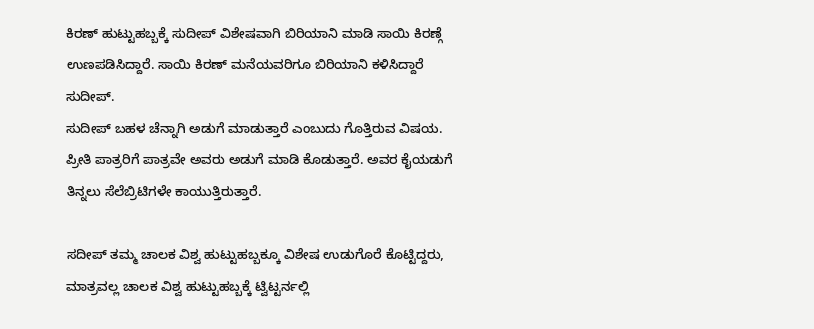ಕಿರಣ್ ಹುಟ್ಟುಹಬ್ಬಕ್ಕೆ ಸುದೀಪ್ ವಿಶೇಷವಾಗಿ ಬಿರಿಯಾನಿ ಮಾಡಿ ಸಾಯಿ ಕಿರಣ್ಗೆ ಉಣಪಡಿಸಿದ್ದಾರೆ. ಸಾಯಿ ಕಿರಣ್ ಮನೆಯವರಿಗೂ ಬಿರಿಯಾನಿ ಕಳಿಸಿದ್ದಾರೆ ಸುದೀಪ್.
ಸುದೀಪ್ ಬಹಳ ಚೆನ್ನಾಗಿ ಅಡುಗೆ ಮಾಡುತ್ತಾರೆ ಎಂಬುದು ಗೊತ್ತಿರುವ ವಿಷಯ. ಪ್ರೀತಿ ಪಾತ್ರರಿಗೆ ಪಾತ್ರವೇ ಅವರು ಅಡುಗೆ ಮಾಡಿ ಕೊಡುತ್ತಾರೆ. ಅವರ ಕೈಯಡುಗೆ ತಿನ್ನಲು ಸೆಲೆಬ್ರಿಟಿಗಳೇ ಕಾಯುತ್ತಿರುತ್ತಾರೆ.

ಸದೀಪ್ ತಮ್ಮ ಚಾಲಕ ವಿಶ್ವ ಹುಟ್ಟುಹಬ್ಬಕ್ಕೂ ವಿಶೇಷ ಉಡುಗೊರೆ ಕೊಟ್ಟಿದ್ದರು, ಮಾತ್ರವಲ್ಲ ಚಾಲಕ ವಿಶ್ವ ಹುಟ್ಟುಹಬ್ಬಕ್ಕೆ ಟ್ವಿಟ್ಟರ್ನಲ್ಲಿ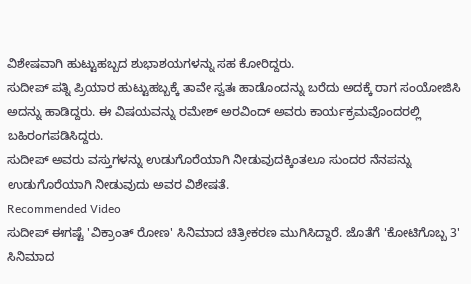ವಿಶೇಷವಾಗಿ ಹುಟ್ಟುಹಬ್ಬದ ಶುಭಾಶಯಗಳನ್ನು ಸಹ ಕೋರಿದ್ದರು.
ಸುದೀಪ್ ಪತ್ನಿ ಪ್ರಿಯಾರ ಹುಟ್ಟುಹಬ್ಬಕ್ಕೆ ತಾವೇ ಸ್ವತಃ ಹಾಡೊಂದನ್ನು ಬರೆದು ಅದಕ್ಕೆ ರಾಗ ಸಂಯೋಜಿಸಿ ಅದನ್ನು ಹಾಡಿದ್ದರು. ಈ ವಿಷಯವನ್ನು ರಮೇಶ್ ಅರವಿಂದ್ ಅವರು ಕಾರ್ಯಕ್ರಮವೊಂದರಲ್ಲಿ ಬಹಿರಂಗಪಡಿಸಿದ್ದರು.
ಸುದೀಪ್ ಅವರು ವಸ್ತುಗಳನ್ನು ಉಡುಗೊರೆಯಾಗಿ ನೀಡುವುದಕ್ಕಿಂತಲೂ ಸುಂದರ ನೆನಪನ್ನು ಉಡುಗೊರೆಯಾಗಿ ನೀಡುವುದು ಅವರ ವಿಶೇಷತೆ.
Recommended Video
ಸುದೀಪ್ ಈಗಷ್ಟೆ 'ವಿಕ್ರಾಂತ್ ರೋಣ' ಸಿನಿಮಾದ ಚಿತ್ರೀಕರಣ ಮುಗಿಸಿದ್ದಾರೆ. ಜೊತೆಗೆ 'ಕೋಟಿಗೊಬ್ಬ 3' ಸಿನಿಮಾದ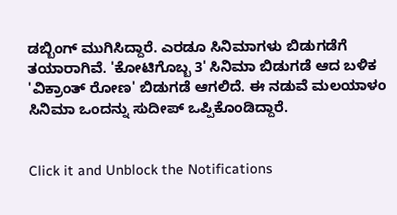ಡಬ್ಬಿಂಗ್ ಮುಗಿಸಿದ್ದಾರೆ. ಎರಡೂ ಸಿನಿಮಾಗಳು ಬಿಡುಗಡೆಗೆ ತಯಾರಾಗಿವೆ. 'ಕೋಟಿಗೊಬ್ಬ 3' ಸಿನಿಮಾ ಬಿಡುಗಡೆ ಆದ ಬಳಿಕ 'ವಿಕ್ರಾಂತ್ ರೋಣ' ಬಿಡುಗಡೆ ಆಗಲಿದೆ. ಈ ನಡುವೆ ಮಲಯಾಳಂ ಸಿನಿಮಾ ಒಂದನ್ನು ಸುದೀಪ್ ಒಪ್ಪಿಕೊಂಡಿದ್ದಾರೆ.


Click it and Unblock the Notifications